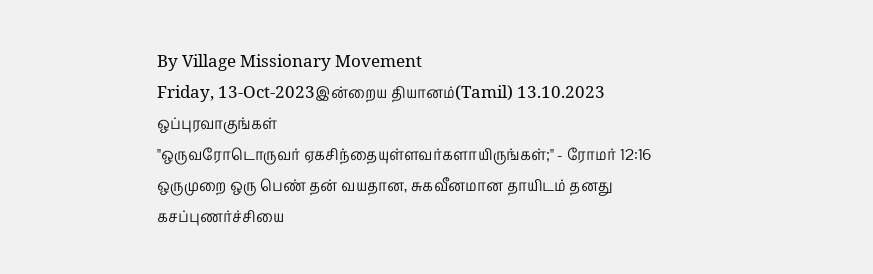By Village Missionary Movement
Friday, 13-Oct-2023இன்றைய தியானம்(Tamil) 13.10.2023
ஒப்புரவாகுங்கள்
"ஒருவரோடொருவர் ஏகசிந்தையுள்ளவர்களாயிருங்கள்;" - ரோமர் 12:16
ஒருமுறை ஒரு பெண் தன் வயதான, சுகவீனமான தாயிடம் தனது கசப்புணர்ச்சியை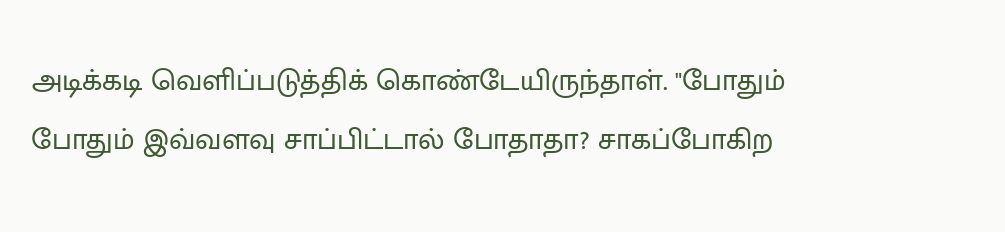அடிக்கடி வெளிப்படுத்திக் கொண்டேயிருந்தாள். "போதும் போதும் இவ்வளவு சாப்பிட்டால் போதாதா? சாகப்போகிற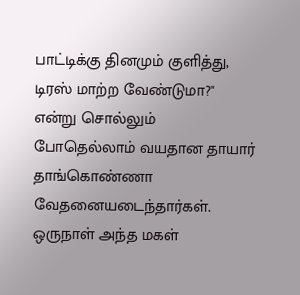பாட்டிக்கு தினமும் குளித்து, டிரஸ் மாற்ற வேண்டுமா?" என்று சொல்லும் போதெல்லாம் வயதான தாயார் தாங்கொண்ணா வேதனையடைந்தார்கள். ஒருநாள் அந்த மகள்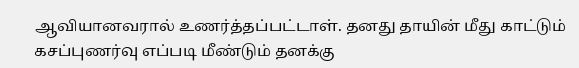ஆவியானவரால் உணர்த்தப்பட்டாள். தனது தாயின் மீது காட்டும் கசப்புணர்வு எப்படி மீண்டும் தனக்கு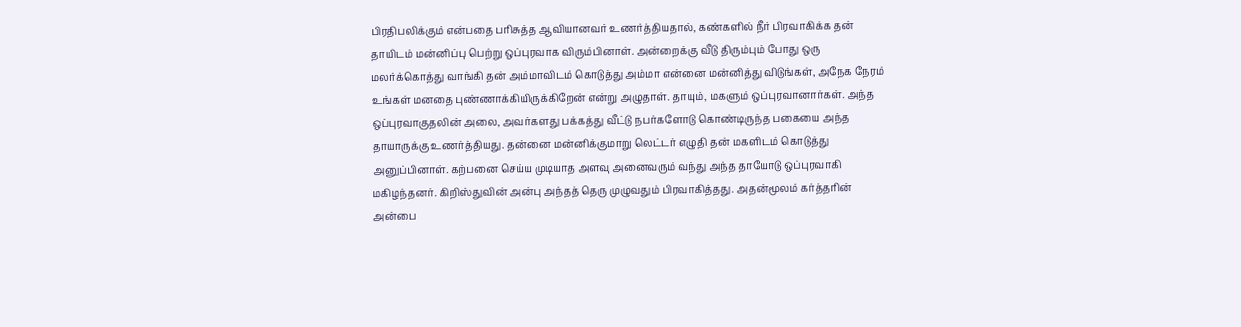பிரதிபலிக்கும் என்பதை பரிசுத்த ஆவியானவர் உணர்த்தியதால், கண்களில் நீர் பிரவாகிக்க தன் தாயிடம் மன்னிப்பு பெற்று ஒப்புரவாக விரும்பினாள். அன்றைக்கு வீடு திரும்பும் போது ஒரு மலர்க்கொத்து வாங்கி தன் அம்மாவிடம் கொடுத்து அம்மா என்னை மன்னித்து விடுங்கள், அநேக நேரம் உங்கள் மனதை புண்ணாக்கியிருக்கிறேன் என்று அழுதாள். தாயும், மகளும் ஒப்புரவானார்கள். அந்த ஒப்புரவாகுதலின் அலை, அவர்களது பக்கத்து வீட்டு நபர்களோடு கொண்டிருந்த பகையை அந்த தாயாருக்கு உணர்த்தியது. தன்னை மன்னிக்குமாறு லெட்டர் எழுதி தன் மகளிடம் கொடுத்து அனுப்பினாள். கற்பனை செய்ய முடியாத அளவு அனைவரும் வந்து அந்த தாயோடு ஒப்புரவாகி மகிழந்தனர். கிறிஸ்துவின் அன்பு அந்தத் தெரு முழுவதும் பிரவாகித்தது. அதன்மூலம் கர்த்தரின் அன்பை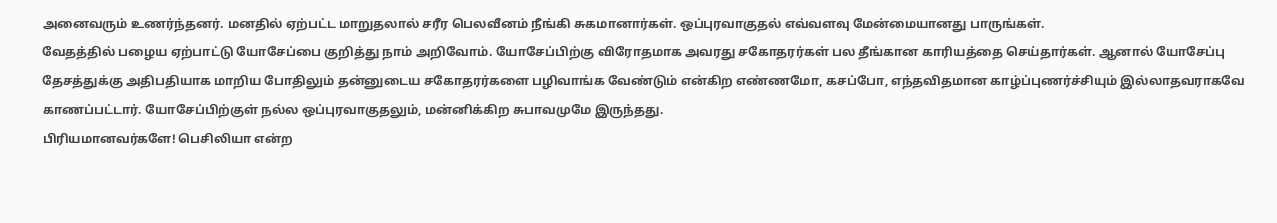அனைவரும் உணர்ந்தனர். மனதில் ஏற்பட்ட மாறுதலால் சரீர பெலவீனம் நீங்கி சுகமானார்கள். ஒப்புரவாகுதல் எவ்வளவு மேன்மையானது பாருங்கள்.
வேதத்தில் பழைய ஏற்பாட்டு யோசேப்பை குறித்து நாம் அறிவோம். யோசேப்பிற்கு விரோதமாக அவரது சகோதரர்கள் பல தீங்கான காரியத்தை செய்தார்கள். ஆனால் யோசேப்பு தேசத்துக்கு அதிபதியாக மாறிய போதிலும் தன்னுடைய சகோதரர்களை பழிவாங்க வேண்டும் என்கிற எண்ணமோ, கசப்போ, எந்தவிதமான காழ்ப்புணர்ச்சியும் இல்லாதவராகவே காணப்பட்டார். யோசேப்பிற்குள் நல்ல ஒப்புரவாகுதலும், மன்னிக்கிற சுபாவமுமே இருந்தது.
பிரியமானவர்களே! பெசிலியா என்ற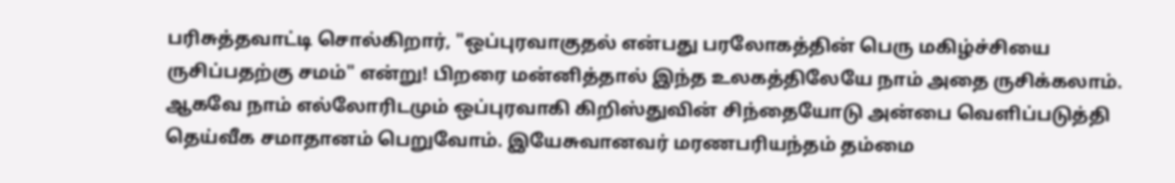பரிசுத்தவாட்டி சொல்கிறார், "ஒப்புரவாகுதல் என்பது பரலோகத்தின் பெரு மகிழ்ச்சியை ருசிப்பதற்கு சமம்" என்று! பிறரை மன்னித்தால் இந்த உலகத்திலேயே நாம் அதை ருசிக்கலாம். ஆகவே நாம் எல்லோரிடமும் ஒப்புரவாகி கிறிஸ்துவின் சிந்தையோடு அன்பை வெளிப்படுத்தி தெய்வீக சமாதானம் பெறுவோம். இயேசுவானவர் மரணபரியந்தம் தம்மை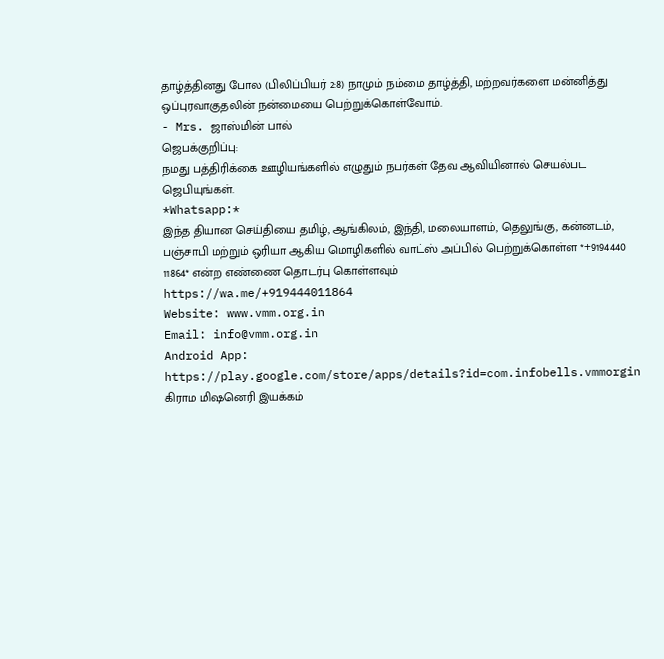தாழ்த்தினது போல (பிலிப்பியர் 2:8) நாமும் நம்மை தாழ்த்தி, மற்றவர்களை மன்னித்து ஒப்புரவாகுதலின் நன்மையை பெற்றுக்கொள்வோம்.
- Mrs. ஜாஸ்மின் பால்
ஜெபக்குறிப்பு:
நமது பத்திரிக்கை ஊழியங்களில் எழுதும் நபர்கள் தேவ ஆவியினால் செயல்பட ஜெபியுங்கள்.
*Whatsapp:*
இந்த தியான செய்தியை தமிழ், ஆங்கிலம், இந்தி, மலையாளம், தெலுங்கு, கன்னடம், பஞ்சாபி மற்றும் ஒரியா ஆகிய மொழிகளில் வாட்ஸ் அப்பில் பெற்றுக்கொள்ள *+9194440 11864* என்ற எண்ணை தொடர்பு கொள்ளவும்
https://wa.me/+919444011864
Website: www.vmm.org.in
Email: info@vmm.org.in
Android App: https://play.google.com/store/apps/details?id=com.infobells.vmmorgin
கிராம மிஷனெரி இயக்கம்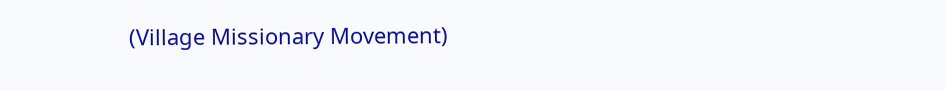(Village Missionary Movement)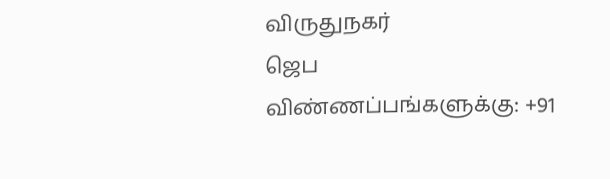விருதுநகர்
ஜெப விண்ணப்பங்களுக்கு: +91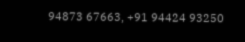94873 67663, +91 94424 93250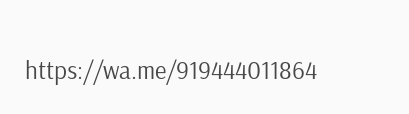https://wa.me/919444011864